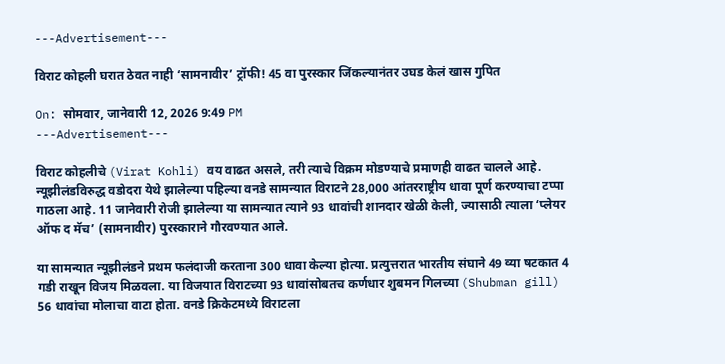---Advertisement---

विराट कोहली घरात ठेवत नाही ‘सामनावीर’ ट्रॉफी! 45 वा पुरस्कार जिंकल्यानंतर उघड केलं खास गुपित

On: सोमवार, जानेवारी 12, 2026 9:49 PM
---Advertisement---

विराट कोहलीचे (Virat Kohli) वय वाढत असले, तरी त्याचे विक्रम मोडण्याचे प्रमाणही वाढत चालले आहे. न्यूझीलंडविरुद्ध वडोदरा येथे झालेल्या पहिल्या वनडे सामन्यात विराटने 28,000 आंतरराष्ट्रीय धावा पूर्ण करण्याचा टप्पा गाठला आहे. 11 जानेवारी रोजी झालेल्या या सामन्यात त्याने 93 धावांची शानदार खेळी केली, ज्यासाठी त्याला ‘प्लेयर ऑफ द मॅच’ (सामनावीर) पुरस्काराने गौरवण्यात आले.

या सामन्यात न्यूझीलंडने प्रथम फलंदाजी करताना 300 धावा केल्या होत्या. प्रत्युत्तरात भारतीय संघाने 49 व्या षटकात 4 गडी राखून विजय मिळवला. या विजयात विराटच्या 93 धावांसोबतच कर्णधार शुबमन गिलच्या (Shubman gill) 56 धावांचा मोलाचा वाटा होता. वनडे क्रिकेटमध्ये विराटला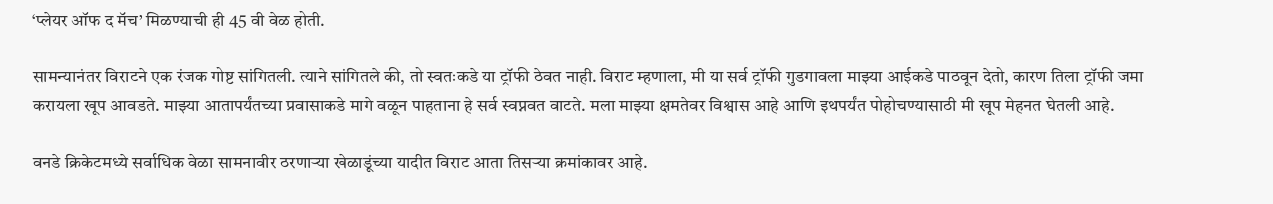‘प्लेयर ऑफ द मॅच’ मिळण्याची ही 45 वी वेळ होती.

सामन्यानंतर विराटने एक रंजक गोष्ट सांगितली. त्याने सांगितले की, तो स्वतःकडे या ट्रॉफी ठेवत नाही. विराट म्हणाला, मी या सर्व ट्रॉफी गुडगावला माझ्या आईकडे पाठवून देतो, कारण तिला ट्रॉफी जमा करायला खूप आवडते. माझ्या आतापर्यंतच्या प्रवासाकडे मागे वळून पाहताना हे सर्व स्वप्नवत वाटते. मला माझ्या क्षमतेवर विश्वास आहे आणि इथपर्यंत पोहोचण्यासाठी मी खूप मेहनत घेतली आहे.

वनडे क्रिकेटमध्ये सर्वाधिक वेळा सामनावीर ठरणाऱ्या खेळाडूंच्या यादीत विराट आता तिसऱ्या क्रमांकावर आहे.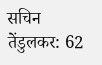सचिन तेंडुलकर: 62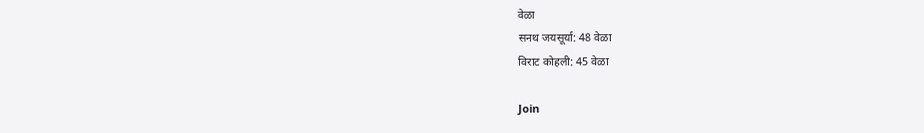वेळा
सनथ जयसूर्या: 48 वेळा
विराट कोहली: 45 वेळा

Join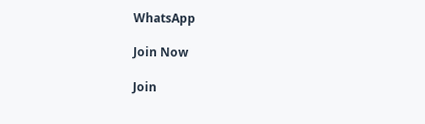WhatsApp

Join Now

Join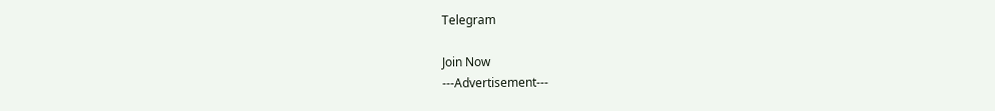Telegram

Join Now
---Advertisement---